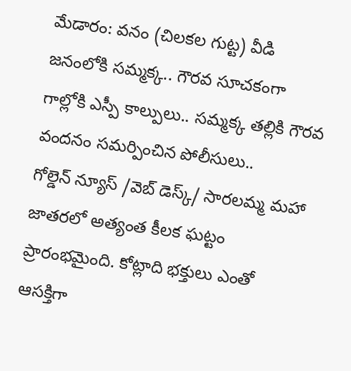మేడారం: వనం (చిలకల గుట్ట) వీడి జనంలోకి సమ్మక్క.. గౌరవ సూచకంగా గాల్లోకి ఎస్పీ కాల్పులు.. సమ్మక్క తల్లికి గౌరవ వందనం సమర్పించిన పోలీసులు..
గోల్డెన్ న్యూస్ /వెబ్ డెస్క్/ సారలమ్మ మహా జాతరలో అత్యంత కీలక ఘట్టం ప్రారంభమైంది. కోట్లాది భక్తులు ఎంతో ఆసక్తిగా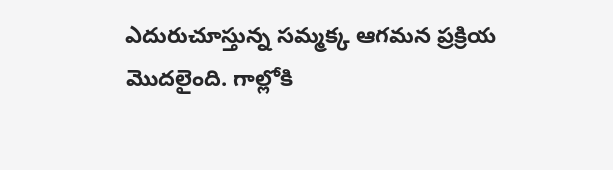ఎదురుచూస్తున్న సమ్మక్క ఆగమన ప్రక్రియ మొదలైంది. గాల్లోకి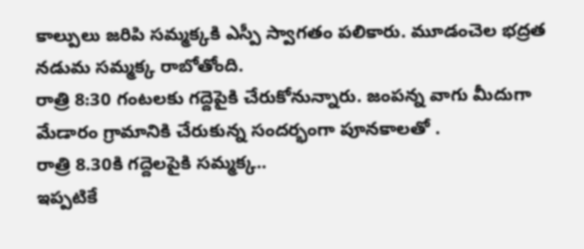కాల్పులు జరిపి సమ్మక్కకి ఎస్పీ స్వాగతం పలికారు. మూడంచెల భద్రత నడుమ సమ్మక్క రాబోతోంది.
రాత్రి 8:30 గంటలకు గద్దెపైకి చేరుకోనున్నారు. జంపన్న వాగు మీదుగా మేడారం గ్రామానికి చేరుకున్న సందర్భంగా పూనకాలతో .
రాత్రి 8.30కి గద్దెలపైకి సమ్మక్క..
ఇప్పటికే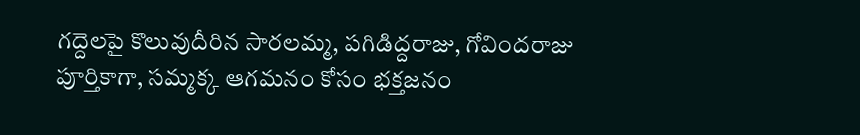గద్దెలపై కొలువుదీరిన సారలమ్మ, పగిడిద్దరాజు, గోవిందరాజు పూర్తికాగా, సమ్మక్క ఆగమనం కోసం భక్తజనం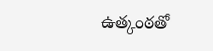ఉత్కంఠతో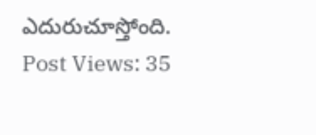ఎదురుచూస్తోంది.
Post Views: 35